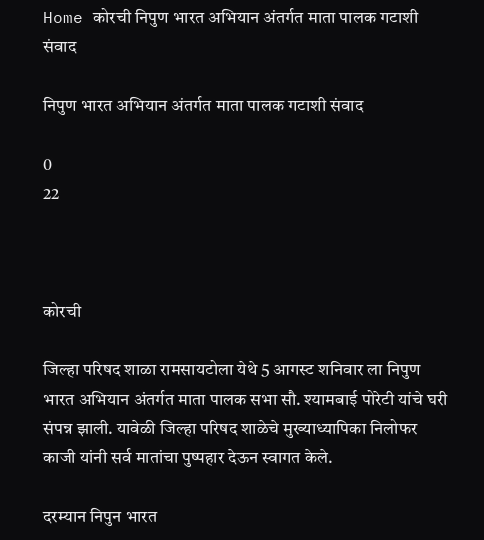Home कोरची निपुण भारत अभियान अंतर्गत माता पालक गटाशी संवाद

निपुण भारत अभियान अंतर्गत माता पालक गटाशी संवाद

0
22



कोरची

जिल्हा परिषद शाळा रामसायटोला येथे 5 आगस्ट शनिवार ला निपुण भारत अभियान अंतर्गत माता पालक सभा सौ. श्यामबाई पोरेटी यांचे घरी संपन्न झाली. यावेळी जिल्हा परिषद शाळेचे मुख्याध्यापिका निलोफर काजी यांनी सर्व मातांचा पुष्पहार देऊन स्वागत केले.

दरम्यान निपुन भारत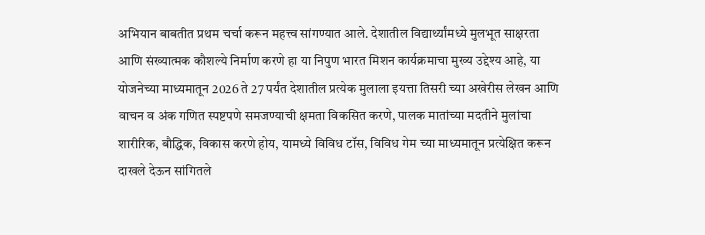अभियान बाबतीत प्रथम चर्चा करून महत्त्व सांगण्यात आले. देशातील विद्यार्थ्यांमध्ये मुलभूत साक्षरता आणि संख्यात्मक कौशल्ये निर्माण करणे हा या निपुण भारत मिशन कार्यक्रमाचा मुख्य उद्देश्य आहे, या योजनेच्या माध्यमातून 2026 ते 27 पर्यंत देशातील प्रत्येक मुलाला इयत्ता तिसरी च्या अखेरीस लेखन आणि वाचन व अंक गणित स्पष्टपणे समजण्याची क्षमता विकसित करणे, पालक मातांच्या मदतीने मुलांचा शारीरिक, बौद्धिक, विकास करणे होय, यामध्ये विविध टॉस, विविध गेम च्या माध्यमातून प्रत्येक्षित करून दाखले देऊन सांगितले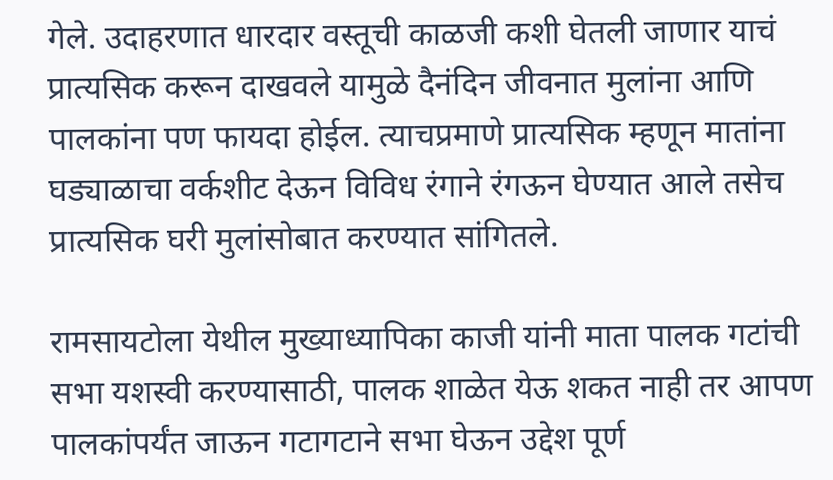गेले. उदाहरणात धारदार वस्तूची काळजी कशी घेतली जाणार याचं प्रात्यसिक करून दाखवले यामुळे दैनंदिन जीवनात मुलांना आणि पालकांना पण फायदा होईल. त्याचप्रमाणे प्रात्यसिक म्हणून मातांना घड्याळाचा वर्कशीट देऊन विविध रंगाने रंगऊन घेण्यात आले तसेच प्रात्यसिक घरी मुलांसोबात करण्यात सांगितले.

रामसायटोला येथील मुख्याध्यापिका काजी यांनी माता पालक गटांची सभा यशस्वी करण्यासाठी, पालक शाळेत येऊ शकत नाही तर आपण पालकांपर्यंत जाऊन गटागटाने सभा घेऊन उद्देश पूर्ण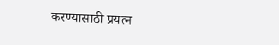करण्यासाठी प्रयत्न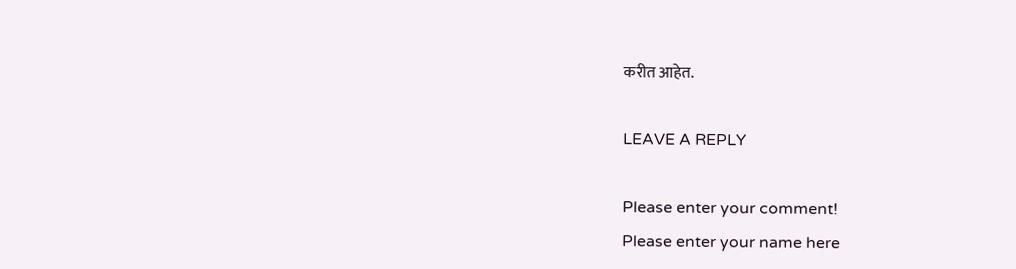करीत आहेत.

LEAVE A REPLY

Please enter your comment!
Please enter your name here